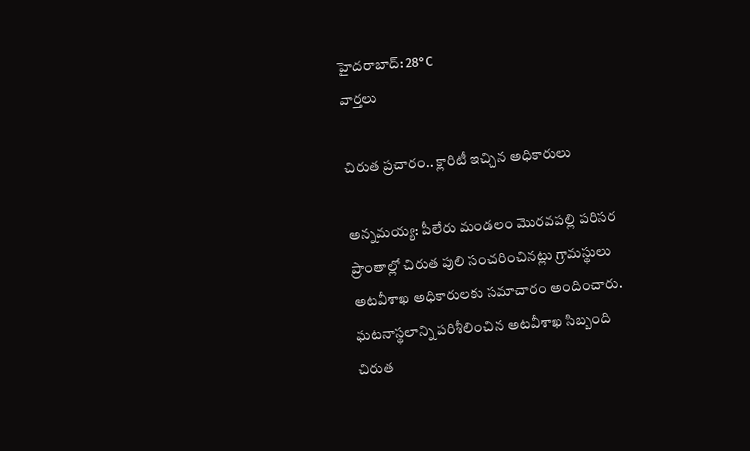హైదరాబాద్: 28°C
వార్తలు

చిరుత ప్రచారం.. క్లారిటీ ఇచ్చిన అధికారులు

అన్నమయ్య: పీలేరు మండలం మొరవపల్లి పరిసర ప్రాంతాల్లో చిరుత పులి సంచరించినట్లు గ్రామస్థులు అటవీశాఖ అధికారులకు సమాచారం అందించారు. ఘటనాస్థలాన్ని పరిశీలించిన అటవీశాఖ సిబ్బంది చిరుత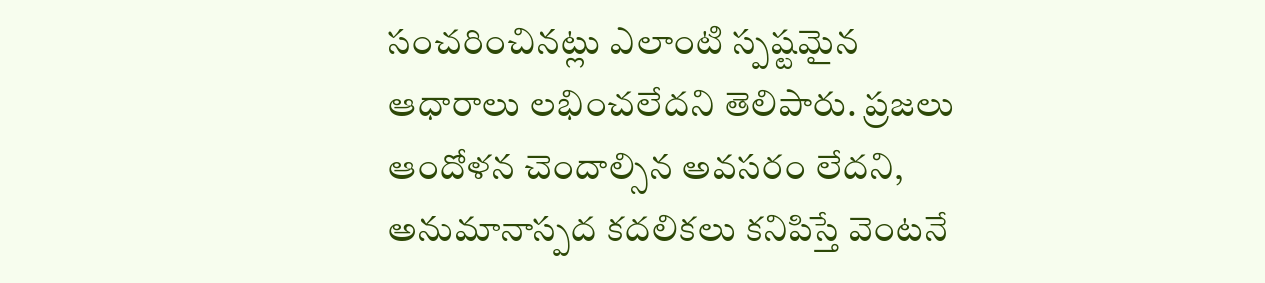సంచరించినట్లు ఎలాంటి స్పష్టమైన ఆధారాలు లభించలేదని తెలిపారు. ప్రజలు ఆందోళన చెందాల్సిన అవసరం లేదని, అనుమానాస్పద కదలికలు కనిపిస్తే వెంటనే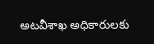అటవీశాఖ అధికారులకు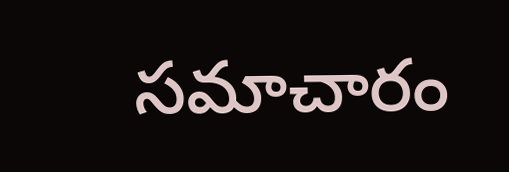సమాచారం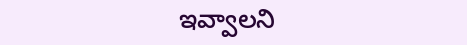ఇవ్వాలని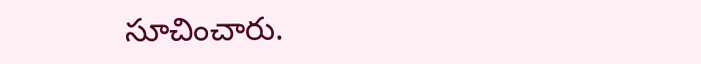సూచించారు.